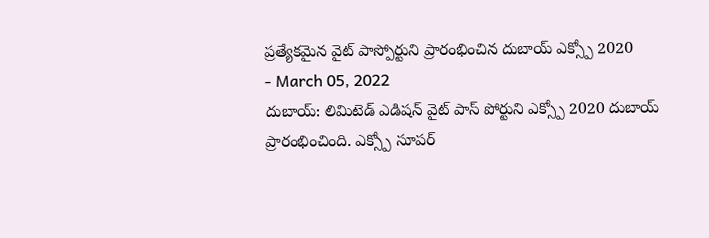ప్రత్యేకమైన వైట్ పాస్పోర్టుని ప్రారంభించిన దుబాయ్ ఎక్స్పో 2020
- March 05, 2022
దుబాయ్: లిమిటెడ్ ఎడిషన్ వైట్ పాస్ పోర్టుని ఎక్స్పో 2020 దుబాయ్ ప్రారంభించింది. ఎక్స్పో సూపర్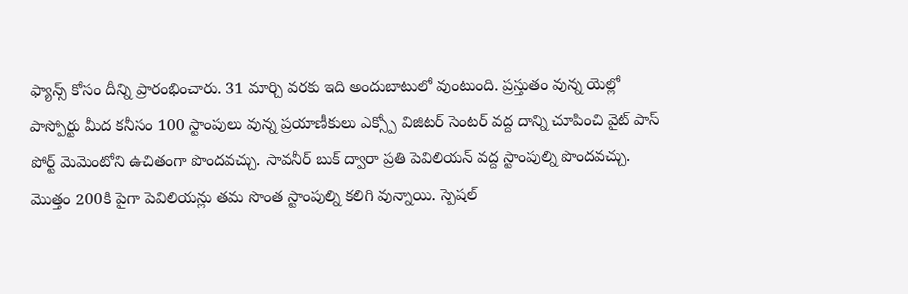ఫ్యాన్స్ కోసం దీన్ని ప్రారంభించారు. 31 మార్చి వరకు ఇది అందుబాటులో వుంటుంది. ప్రస్తుతం వున్న యెల్లో పాస్పోర్టు మీద కనీసం 100 స్టాంపులు వున్న ప్రయాణీకులు ఎక్స్పో విజిటర్ సెంటర్ వద్ద దాన్ని చూపించి వైట్ పాస్ పోర్ట్ మెమెంటోని ఉచితంగా పొందవచ్చు. సావనీర్ బుక్ ద్వారా ప్రతి పెవిలియన్ వద్ద స్టాంపుల్ని పొందవచ్చు. మొత్తం 200కి పైగా పెవిలియన్లు తమ సొంత స్టాంపుల్ని కలిగి వున్నాయి. స్పెషల్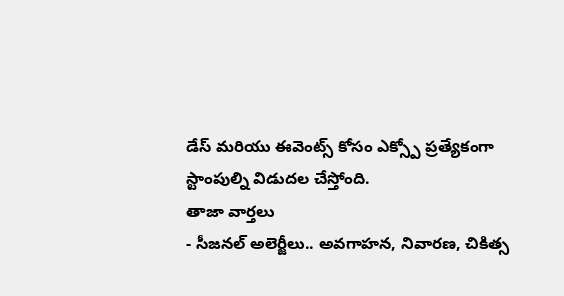డేస్ మరియు ఈవెంట్స్ కోసం ఎక్స్పో ప్రత్యేకంగా స్టాంపుల్ని విడుదల చేస్తోంది.
తాజా వార్తలు
- సీజనల్ అలెర్జీలు.. అవగాహన, నివారణ, చికిత్స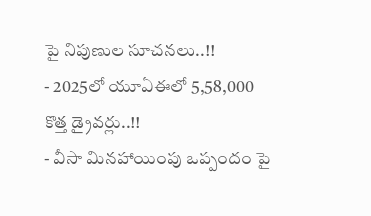పై నిపుణుల సూచనలు..!!
- 2025లో యూఏఈలో 5,58,000 కొత్త డ్రైవర్లు..!!
- వీసా మినహాయింపు ఒప్పందం పై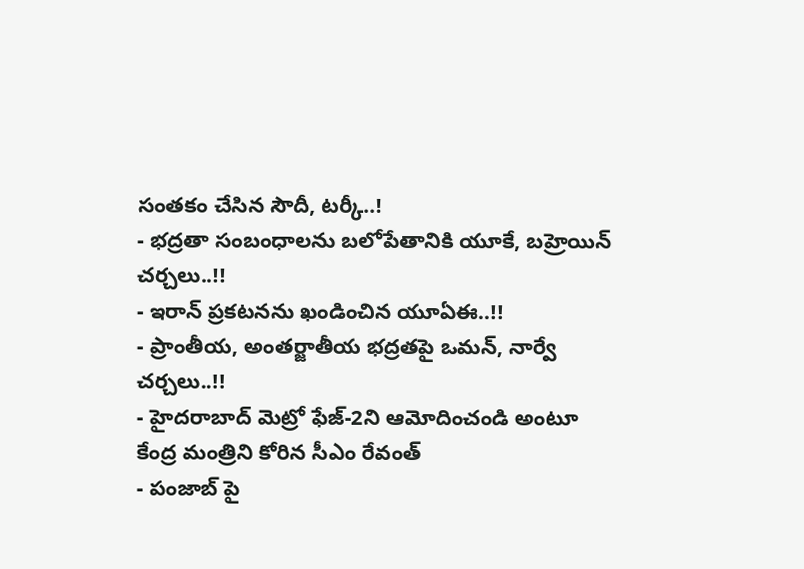సంతకం చేసిన సౌదీ, టర్కీ..!
- భద్రతా సంబంధాలను బలోపేతానికి యూకే, బహ్రెయిన్ చర్చలు..!!
- ఇరాన్ ప్రకటనను ఖండించిన యూఏఈ..!!
- ప్రాంతీయ, అంతర్జాతీయ భద్రతపై ఒమన్, నార్వే చర్చలు..!!
- హైదరాబాద్ మెట్రో ఫేజ్-2ని ఆమోదించండి అంటూ కేంద్ర మంత్రిని కోరిన సీఎం రేవంత్
- పంజాబ్ పై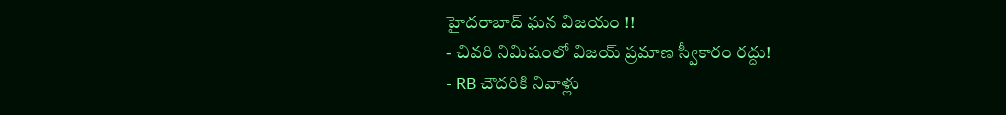హైదరాబాద్ ఘన విజయం !!
- చివరి నిమిషంలో విజయ్ ప్రమాణ స్వీకారం రద్దు!
- RB చౌదరికి నివాళ్లు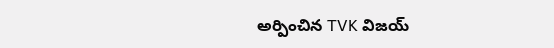అర్పించిన TVK విజయ్